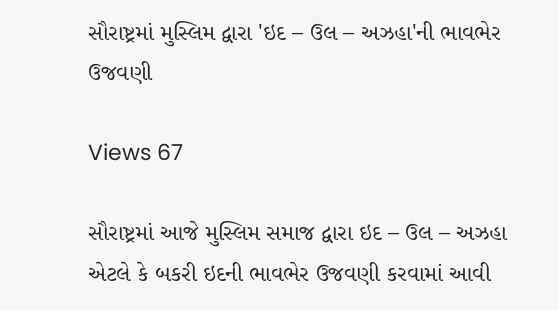સૌરાષ્ટ્રમાં મુસ્લિમ દ્વારા 'ઇદ – ઉલ – અઝહા'ની ભાવભેર ઉજવણી

Views 67

સૌરાષ્ટ્રમાં આજે મુસ્લિમ સમાજ દ્વારા ઇદ – ઉલ – અઝહા એટલે કે બકરી ઇદની ભાવભેર ઉજવણી કરવામાં આવી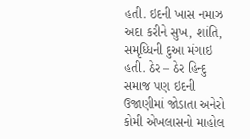હતી. ઇદની ખાસ નમાઝ અદા કરીને સુખ, શાંતિ, સમૃધ્ધિની દુઆ મંગાઇ હતી. ઠેર – ઠેર હિન્દુ સમાજ પણ ઇદની ઉજાણીમાં જોડાતા અનેરો કોમી એખલાસનો માહોલ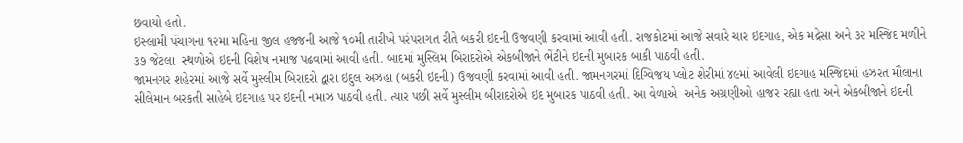છવાયો હતો.
ઇસ્લામી પંચાગના ૧૨મા મહિના જીલ હજ્જની આજે ૧૦મી તારીખે પરંપરાગત રીતે બકરી ઇદની ઉજવણી કરવામાં આવી હતી. રાજકોટમાં આજે સવારે ચાર ઇદગાહ, એક મદ્રેસા અને ૩૨ મસ્જિદ મળીને ૩૭ જેટલા  સ્થળોએ ઇદની વિશેષ નમાજ પઢવામાં આવી હતી. બાદમાં મુસ્લિમ બિરાદરોએ એકબીજાને ભેંટીને ઇદની મુબારક બાકી પાઠવી હતી.
જામનગર શહેરમાં આજે સર્વે મુસ્લીમ બિરાદરો દ્વારા ઇદુલ અઝહા (બકરી ઇદની) ઉજવણી કરવામાં આવી હતી. જામનગરમાં દિગ્વિજય પ્લોટ શેરીમાં ૪૯માં આવેલી ઇદગાહ મસ્જિદમાં હઝરત મૌલાના સીલેમાન બરકતી સાહેબે ઇદગાહ પર ઇદની નમાઝ પાઠવી હતી. ત્યાર પછી સર્વે મુસ્લીમ બીરાદરોએ ઇદ મુબારક પાઠવી હતી. આ વેળાએ  અનેક અગ્રણીઓ હાજર રહ્યા હતા અને એકબીજાને ઇદની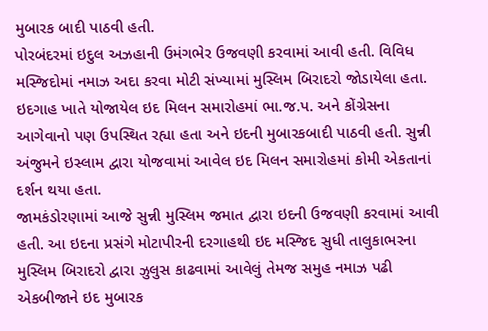મુબારક બાદી પાઠવી હતી.
પોરબંદરમાં ઇદુલ અઝહાની ઉમંગભેર ઉજવણી કરવામાં આવી હતી. વિવિધ મસ્જિદોમાં નમાઝ અદા કરવા મોટી સંખ્યામાં મુસ્લિમ બિરાદરો જોડાયેલા હતા. ઇદગાહ ખાતે યોજાયેલ ઇદ મિલન સમારોહમાં ભા.જ.પ. અને કોંગ્રેસના આગેવાનો પણ ઉપસ્થિત રહ્યા હતા અને ઇદની મુબારકબાદી પાઠવી હતી. સુન્ની અંજુમને ઇસ્લામ દ્વારા યોજવામાં આવેલ ઇદ મિલન સમારોહમાં કોમી એકતાનાં દર્શન થયા હતા.
જામકંડોરણામાં આજે સુન્ની મુસ્લિમ જમાત દ્વારા ઇદની ઉજવણી કરવામાં આવી હતી. આ ઇદના પ્રસંગે મોટાપીરની દરગાહથી ઇદ મસ્જિદ સુધી તાલુકાભરના મુસ્લિમ બિરાદરો દ્વારા ઝુલુસ કાઢવામાં આવેલું તેમજ સમુહ નમાઝ પઢી એકબીજાને ઇદ મુબારક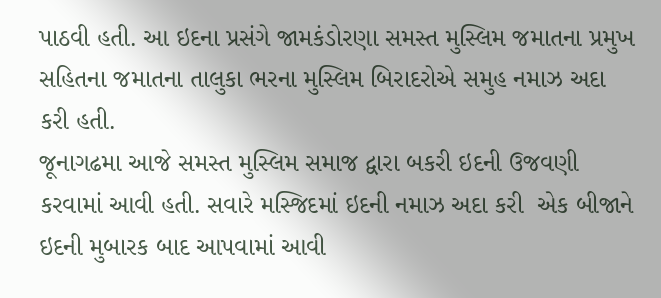પાઠવી હતી. આ ઇદના પ્રસંગે જામકંડોરણા સમસ્ત મુસ્લિમ જમાતના પ્રમુખ સહિતના જમાતના તાલુકા ભરના મુસ્લિમ બિરાદરોએ સમુહ નમાઝ અદા કરી હતી.
જૂનાગઢમા આજે સમસ્ત મુસ્લિમ સમાજ દ્વારા બકરી ઇદની ઉજવણી કરવામાં આવી હતી. સવારે મસ્જિદમાં ઇદની નમાઝ અદા કરી  એક બીજાને ઇદની મુબારક બાદ આપવામાં આવી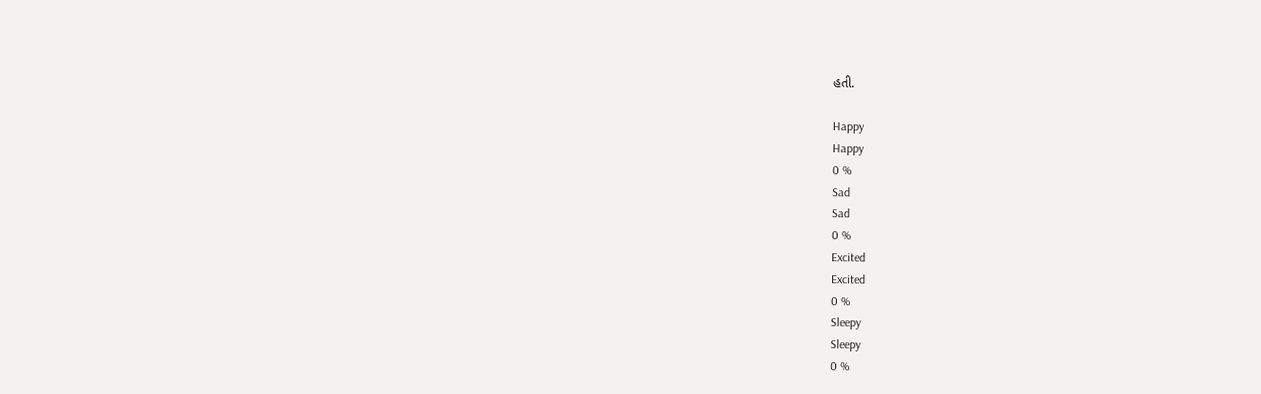હતી.

Happy
Happy
0 %
Sad
Sad
0 %
Excited
Excited
0 %
Sleepy
Sleepy
0 %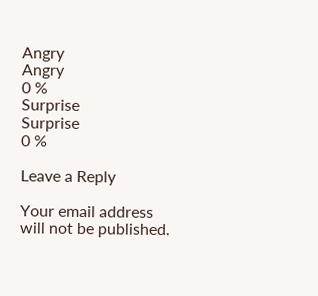Angry
Angry
0 %
Surprise
Surprise
0 %

Leave a Reply

Your email address will not be published.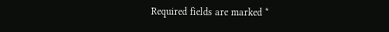Required fields are marked *